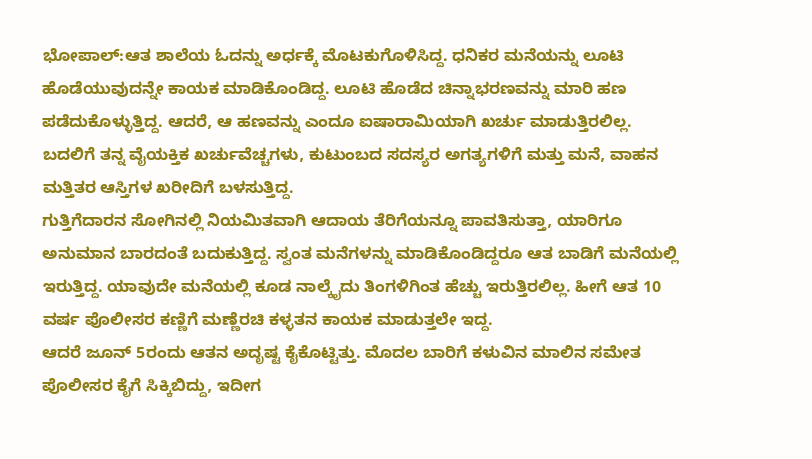ಭೋಪಾಲ್:ಆತ ಶಾಲೆಯ ಓದನ್ನು ಅರ್ಧಕ್ಕೆ ಮೊಟಕುಗೊಳಿಸಿದ್ದ. ಧನಿಕರ ಮನೆಯನ್ನು ಲೂಟಿ ಹೊಡೆಯುವುದನ್ನೇ ಕಾಯಕ ಮಾಡಿಕೊಂಡಿದ್ದ. ಲೂಟಿ ಹೊಡೆದ ಚಿನ್ನಾಭರಣವನ್ನು ಮಾರಿ ಹಣ ಪಡೆದುಕೊಳ್ಳುತ್ತಿದ್ದ. ಆದರೆ, ಆ ಹಣವನ್ನು ಎಂದೂ ಐಷಾರಾಮಿಯಾಗಿ ಖರ್ಚು ಮಾಡುತ್ತಿರಲಿಲ್ಲ. ಬದಲಿಗೆ ತನ್ನ ವೈಯಕ್ತಿಕ ಖರ್ಚುವೆಚ್ಚಗಳು, ಕುಟುಂಬದ ಸದಸ್ಯರ ಅಗತ್ಯಗಳಿಗೆ ಮತ್ತು ಮನೆ, ವಾಹನ ಮತ್ತಿತರ ಆಸ್ತಿಗಳ ಖರೀದಿಗೆ ಬಳಸುತ್ತಿದ್ದ.
ಗುತ್ತಿಗೆದಾರನ ಸೋಗಿನಲ್ಲಿ ನಿಯಮಿತವಾಗಿ ಆದಾಯ ತೆರಿಗೆಯನ್ನೂ ಪಾವತಿಸುತ್ತಾ, ಯಾರಿಗೂ ಅನುಮಾನ ಬಾರದಂತೆ ಬದುಕುತ್ತಿದ್ದ. ಸ್ವಂತ ಮನೆಗಳನ್ನು ಮಾಡಿಕೊಂಡಿದ್ದರೂ ಆತ ಬಾಡಿಗೆ ಮನೆಯಲ್ಲಿ ಇರುತ್ತಿದ್ದ. ಯಾವುದೇ ಮನೆಯಲ್ಲಿ ಕೂಡ ನಾಲ್ಕೈದು ತಿಂಗಳಿಗಿಂತ ಹೆಚ್ಚು ಇರುತ್ತಿರಲಿಲ್ಲ. ಹೀಗೆ ಆತ 10 ವರ್ಷ ಪೊಲೀಸರ ಕಣ್ಣಿಗೆ ಮಣ್ಣೆರಚಿ ಕಳ್ಳತನ ಕಾಯಕ ಮಾಡುತ್ತಲೇ ಇದ್ದ.
ಆದರೆ ಜೂನ್ 5ರಂದು ಆತನ ಅದೃಷ್ಟ ಕೈಕೊಟ್ಟಿತ್ತು. ಮೊದಲ ಬಾರಿಗೆ ಕಳುವಿನ ಮಾಲಿನ ಸಮೇತ ಪೊಲೀಸರ ಕೈಗೆ ಸಿಕ್ಕಿಬಿದ್ದು, ಇದೀಗ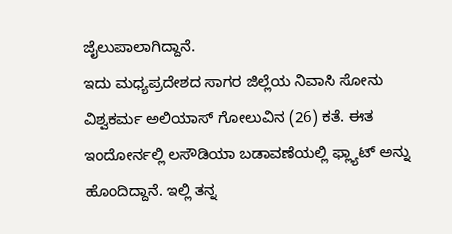ಜೈಲುಪಾಲಾಗಿದ್ದಾನೆ.
ಇದು ಮಧ್ಯಪ್ರದೇಶದ ಸಾಗರ ಜಿಲ್ಲೆಯ ನಿವಾಸಿ ಸೋನು ವಿಶ್ವಕರ್ಮ ಅಲಿಯಾಸ್ ಗೋಲುವಿನ (26) ಕತೆ. ಈತ ಇಂದೋರ್ನಲ್ಲಿ ಲಸೌಡಿಯಾ ಬಡಾವಣೆಯಲ್ಲಿ ಫ್ಲ್ಯಾಟ್ ಅನ್ನು ಹೊಂದಿದ್ದಾನೆ. ಇಲ್ಲಿ ತನ್ನ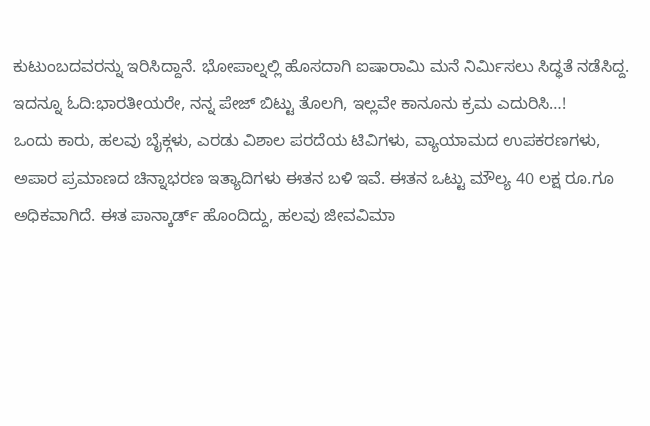ಕುಟುಂಬದವರನ್ನು ಇರಿಸಿದ್ದಾನೆ. ಭೋಪಾಲ್ನಲ್ಲಿ ಹೊಸದಾಗಿ ಐಷಾರಾಮಿ ಮನೆ ನಿರ್ಮಿಸಲು ಸಿದ್ಧತೆ ನಡೆಸಿದ್ದ.
ಇದನ್ನೂ ಓದಿ:ಭಾರತೀಯರೇ, ನನ್ನ ಪೇಜ್ ಬಿಟ್ಟು ತೊಲಗಿ, ಇಲ್ಲವೇ ಕಾನೂನು ಕ್ರಮ ಎದುರಿಸಿ…!
ಒಂದು ಕಾರು, ಹಲವು ಬೈಕ್ಗಳು, ಎರಡು ವಿಶಾಲ ಪರದೆಯ ಟಿವಿಗಳು, ವ್ಯಾಯಾಮದ ಉಪಕರಣಗಳು, ಅಪಾರ ಪ್ರಮಾಣದ ಚಿನ್ನಾಭರಣ ಇತ್ಯಾದಿಗಳು ಈತನ ಬಳಿ ಇವೆ. ಈತನ ಒಟ್ಟು ಮೌಲ್ಯ 40 ಲಕ್ಷ ರೂ.ಗೂ ಅಧಿಕವಾಗಿದೆ. ಈತ ಪಾನ್ಕಾರ್ಡ್ ಹೊಂದಿದ್ದು, ಹಲವು ಜೀವವಿಮಾ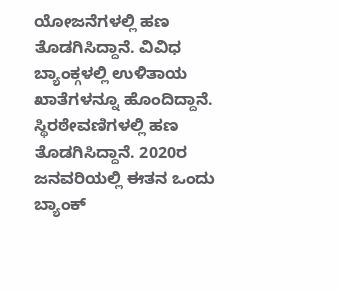ಯೋಜನೆಗಳಲ್ಲಿ ಹಣ ತೊಡಗಿಸಿದ್ದಾನೆ. ವಿವಿಧ ಬ್ಯಾಂಕ್ಗಳಲ್ಲಿ ಉಳಿತಾಯ ಖಾತೆಗಳನ್ನೂ ಹೊಂದಿದ್ದಾನೆ. ಸ್ಥಿರಠೇವಣಿಗಳಲ್ಲಿ ಹಣ ತೊಡಗಿಸಿದ್ದಾನೆ. 2020ರ ಜನವರಿಯಲ್ಲಿ ಈತನ ಒಂದು ಬ್ಯಾಂಕ್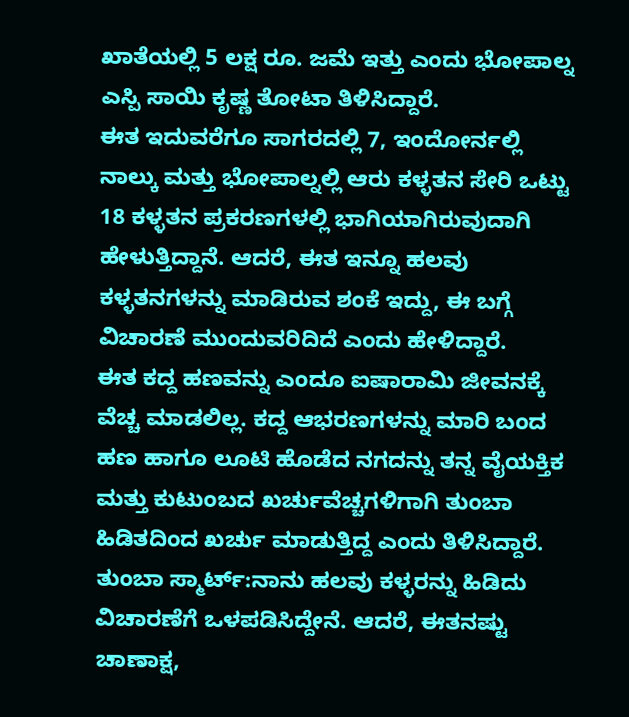ಖಾತೆಯಲ್ಲಿ 5 ಲಕ್ಷ ರೂ. ಜಮೆ ಇತ್ತು ಎಂದು ಭೋಪಾಲ್ನ ಎಸ್ಪಿ ಸಾಯಿ ಕೃಷ್ಣ ತೋಟಾ ತಿಳಿಸಿದ್ದಾರೆ.
ಈತ ಇದುವರೆಗೂ ಸಾಗರದಲ್ಲಿ 7, ಇಂದೋರ್ನಲ್ಲಿ ನಾಲ್ಕು ಮತ್ತು ಭೋಪಾಲ್ನಲ್ಲಿ ಆರು ಕಳ್ಳತನ ಸೇರಿ ಒಟ್ಟು 18 ಕಳ್ಳತನ ಪ್ರಕರಣಗಳಲ್ಲಿ ಭಾಗಿಯಾಗಿರುವುದಾಗಿ ಹೇಳುತ್ತಿದ್ದಾನೆ. ಆದರೆ, ಈತ ಇನ್ನೂ ಹಲವು ಕಳ್ಳತನಗಳನ್ನು ಮಾಡಿರುವ ಶಂಕೆ ಇದ್ದು, ಈ ಬಗ್ಗೆ ವಿಚಾರಣೆ ಮುಂದುವರಿದಿದೆ ಎಂದು ಹೇಳಿದ್ದಾರೆ.
ಈತ ಕದ್ದ ಹಣವನ್ನು ಎಂದೂ ಐಷಾರಾಮಿ ಜೀವನಕ್ಕೆ ವೆಚ್ಚ ಮಾಡಲಿಲ್ಲ. ಕದ್ದ ಆಭರಣಗಳನ್ನು ಮಾರಿ ಬಂದ ಹಣ ಹಾಗೂ ಲೂಟಿ ಹೊಡೆದ ನಗದನ್ನು ತನ್ನ ವೈಯಕ್ತಿಕ ಮತ್ತು ಕುಟುಂಬದ ಖರ್ಚುವೆಚ್ಚಗಳಿಗಾಗಿ ತುಂಬಾ ಹಿಡಿತದಿಂದ ಖರ್ಚು ಮಾಡುತ್ತಿದ್ದ ಎಂದು ತಿಳಿಸಿದ್ದಾರೆ.
ತುಂಬಾ ಸ್ಮಾರ್ಟ್:ನಾನು ಹಲವು ಕಳ್ಳರನ್ನು ಹಿಡಿದು ವಿಚಾರಣೆಗೆ ಒಳಪಡಿಸಿದ್ದೇನೆ. ಆದರೆ, ಈತನಷ್ಟು ಚಾಣಾಕ್ಷ,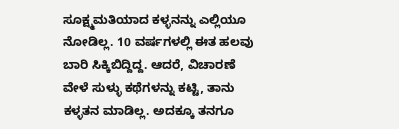ಸೂಕ್ಷ್ಮಮತಿಯಾದ ಕಳ್ಳನನ್ನು ಎಲ್ಲಿಯೂ ನೋಡಿಲ್ಲ. 10 ವರ್ಷಗಳಲ್ಲಿ ಈತ ಹಲವು ಬಾರಿ ಸಿಕ್ಕಿಬಿದ್ದಿದ್ದ. ಆದರೆ, ವಿಚಾರಣೆ ವೇಳೆ ಸುಳ್ಳು ಕಥೆಗಳನ್ನು ಕಟ್ಟಿ, ತಾನು ಕಳ್ಳತನ ಮಾಡಿಲ್ಲ. ಅದಕ್ಕೂ ತನಗೂ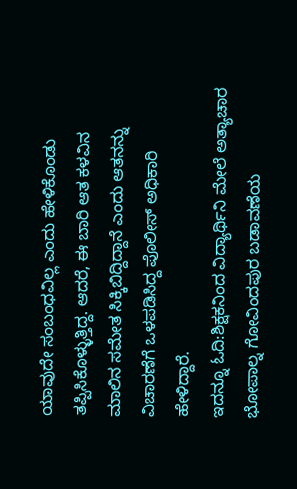ಯಾವುದೇ ಸಂಬಂಧವಿಲ್ಲ ಎಂದು ಹೇಳಿಕೊಂಡು ತಪ್ಪಿಸಿಕೊಳ್ಳುತ್ತಿದ್ದ. ಆದರೆ, ಈ ಬಾರಿ ಆತ ಕಳವಿನ ಮಾಲಿನ ಸಮೇತ ಸಿಕ್ಕಿಬಿದ್ದಿದ್ದಾನೆ ಎಂದು ಆತನನ್ನು ವಿಚಾರಣೆಗೆ ಒಳಪಡಿಸಿದ್ದ ಪೊಲೀಸ್ ಅಧಿಕಾರಿ ಹೇಳಿದ್ದಾರೆ.
ಇದನ್ನೂ ಓದಿ:ಶಿಕ್ಷಕನಿಂದ ವಿದ್ಯಾರ್ಥಿನಿ ಮೇಲೆ ಅತ್ಯಾಚಾರ
ಭೋಪಾಲ್ನ ಗೋವಿಂದಪುರ ಬಡಾವಣೆಯ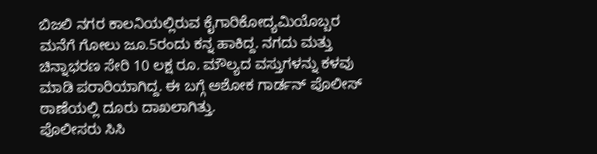ಬಿಜಲಿ ನಗರ ಕಾಲನಿಯಲ್ಲಿರುವ ಕೈಗಾರಿಕೋದ್ಯಮಿಯೊಬ್ಬರ ಮನೆಗೆ ಗೋಲು ಜೂ.5ರಂದು ಕನ್ನ ಹಾಕಿದ್ದ. ನಗದು ಮತ್ತು ಚಿನ್ನಾಭರಣ ಸೇರಿ 10 ಲಕ್ಷ ರೂ. ಮೌಲ್ಯದ ವಸ್ತುಗಳನ್ನು ಕಳವು ಮಾಡಿ ಪರಾರಿಯಾಗಿದ್ದ. ಈ ಬಗ್ಗೆ ಅಶೋಕ ಗಾರ್ಡನ್ ಪೊಲೀಸ್ ಠಾಣೆಯಲ್ಲಿ ದೂರು ದಾಖಲಾಗಿತ್ತು.
ಪೊಲೀಸರು ಸಿಸಿ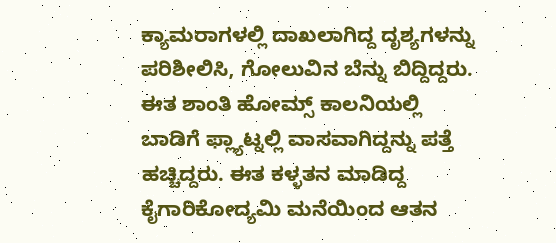ಕ್ಯಾಮರಾಗಳಲ್ಲಿ ದಾಖಲಾಗಿದ್ದ ದೃಶ್ಯಗಳನ್ನು ಪರಿಶೀಲಿಸಿ, ಗೋಲುವಿನ ಬೆನ್ನು ಬಿದ್ದಿದ್ದರು. ಈತ ಶಾಂತಿ ಹೋಮ್ಸ್ ಕಾಲನಿಯಲ್ಲಿ ಬಾಡಿಗೆ ಫ್ಲ್ಯಾಟ್ನಲ್ಲಿ ವಾಸವಾಗಿದ್ದನ್ನು ಪತ್ತೆ ಹಚ್ಚಿದ್ದರು. ಈತ ಕಳ್ಳತನ ಮಾಡಿದ್ದ ಕೈಗಾರಿಕೋದ್ಯಮಿ ಮನೆಯಿಂದ ಆತನ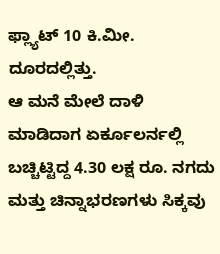ಫ್ಲ್ಯಾಟ್ 10 ಕಿ.ಮೀ. ದೂರದಲ್ಲಿತ್ತು.
ಆ ಮನೆ ಮೇಲೆ ದಾಳಿ ಮಾಡಿದಾಗ ಏರ್ಕೂಲರ್ನಲ್ಲಿ ಬಚ್ಚಿಟ್ಟಿದ್ದ 4.30 ಲಕ್ಷ ರೂ. ನಗದು ಮತ್ತು ಚಿನ್ನಾಭರಣಗಳು ಸಿಕ್ಕವು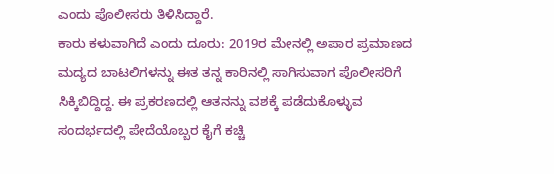ಎಂದು ಪೊಲೀಸರು ತಿಳಿಸಿದ್ದಾರೆ.
ಕಾರು ಕಳುವಾಗಿದೆ ಎಂದು ದೂರು: 2019ರ ಮೇನಲ್ಲಿ ಅಪಾರ ಪ್ರಮಾಣದ ಮದ್ಯದ ಬಾಟಲಿಗಳನ್ನು ಈತ ತನ್ನ ಕಾರಿನಲ್ಲಿ ಸಾಗಿಸುವಾಗ ಪೊಲೀಸರಿಗೆ ಸಿಕ್ಕಿಬಿದ್ದಿದ್ದ. ಈ ಪ್ರಕರಣದಲ್ಲಿ ಆತನನ್ನು ವಶಕ್ಕೆ ಪಡೆದುಕೊಳ್ಳುವ ಸಂದರ್ಭದಲ್ಲಿ ಪೇದೆಯೊಬ್ಬರ ಕೈಗೆ ಕಚ್ಚಿ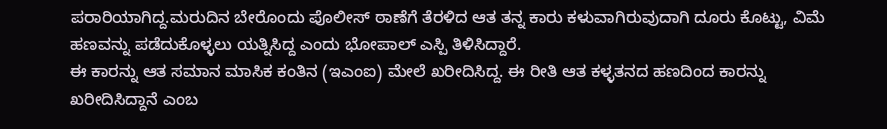ಪರಾರಿಯಾಗಿದ್ದ.ಮರುದಿನ ಬೇರೊಂದು ಪೊಲೀಸ್ ಠಾಣೆಗೆ ತೆರಳಿದ ಆತ ತನ್ನ ಕಾರು ಕಳುವಾಗಿರುವುದಾಗಿ ದೂರು ಕೊಟ್ಟು, ವಿಮೆ ಹಣವನ್ನು ಪಡೆದುಕೊಳ್ಳಲು ಯತ್ನಿಸಿದ್ದ ಎಂದು ಭೋಪಾಲ್ ಎಸ್ಪಿ ತಿಳಿಸಿದ್ದಾರೆ.
ಈ ಕಾರನ್ನು ಆತ ಸಮಾನ ಮಾಸಿಕ ಕಂತಿನ (ಇಎಂಐ) ಮೇಲೆ ಖರೀದಿಸಿದ್ದ. ಈ ರೀತಿ ಆತ ಕಳ್ಳತನದ ಹಣದಿಂದ ಕಾರನ್ನು ಖರೀದಿಸಿದ್ದಾನೆ ಎಂಬ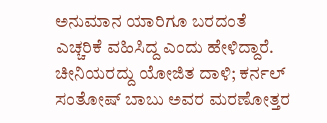ಅನುಮಾನ ಯಾರಿಗೂ ಬರದಂತೆ ಎಚ್ಚರಿಕೆ ವಹಿಸಿದ್ದ ಎಂದು ಹೇಳಿದ್ದಾರೆ.
ಚೀನಿಯರದ್ದು ಯೋಜಿತ ದಾಳಿ; ಕರ್ನಲ್ ಸಂತೋಷ್ ಬಾಬು ಅವರ ಮರಣೋತ್ತರ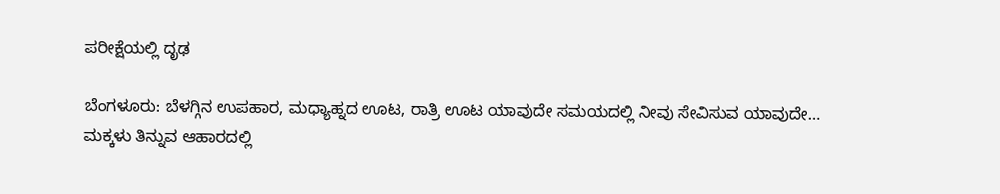ಪರೀಕ್ಷೆಯಲ್ಲಿ ದೃಢ

ಬೆಂಗಳೂರು: ಬೆಳಗ್ಗಿನ ಉಪಹಾರ, ಮಧ್ಯಾಹ್ನದ ಊಟ, ರಾತ್ರಿ ಊಟ ಯಾವುದೇ ಸಮಯದಲ್ಲಿ ನೀವು ಸೇವಿಸುವ ಯಾವುದೇ…
ಮಕ್ಕಳು ತಿನ್ನುವ ಆಹಾರದಲ್ಲಿ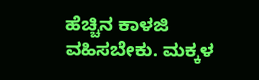ಹೆಚ್ಚಿನ ಕಾಳಜಿ ವಹಿಸಬೇಕು. ಮಕ್ಕಳ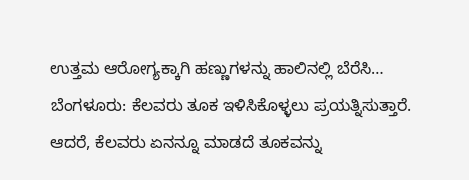ಉತ್ತಮ ಆರೋಗ್ಯಕ್ಕಾಗಿ ಹಣ್ಣುಗಳನ್ನು ಹಾಲಿನಲ್ಲಿ ಬೆರೆಸಿ…
ಬೆಂಗಳೂರು: ಕೆಲವರು ತೂಕ ಇಳಿಸಿಕೊಳ್ಳಲು ಪ್ರಯತ್ನಿಸುತ್ತಾರೆ. ಆದರೆ, ಕೆಲವರು ಏನನ್ನೂ ಮಾಡದೆ ತೂಕವನ್ನು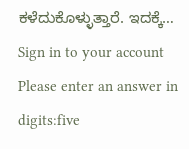ಕಳೆದುಕೊಳ್ಳುತ್ತಾರೆ. ಇದಕ್ಕೆ…
Sign in to your account
Please enter an answer in digits:five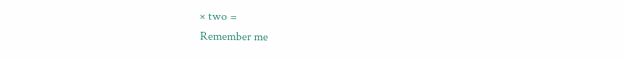× two =
Remember me